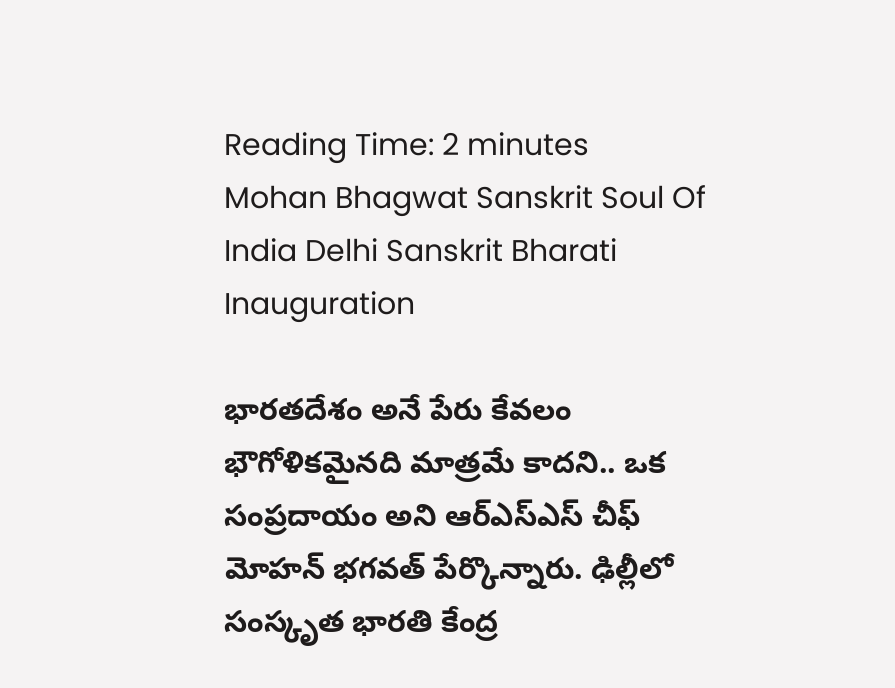Reading Time: 2 minutes
Mohan Bhagwat Sanskrit Soul Of India Delhi Sanskrit Bharati Inauguration

భారతదేశం అనే పేరు కేవలం భౌగోళికమైనది మాత్రమే కాదని.. ఒక సంప్రదాయం అని ఆర్ఎస్ఎస్ చీఫ్ మోహన్ భగవత్ పేర్కొన్నారు. ఢిల్లీలో సంస్కృత భారతి కేంద్ర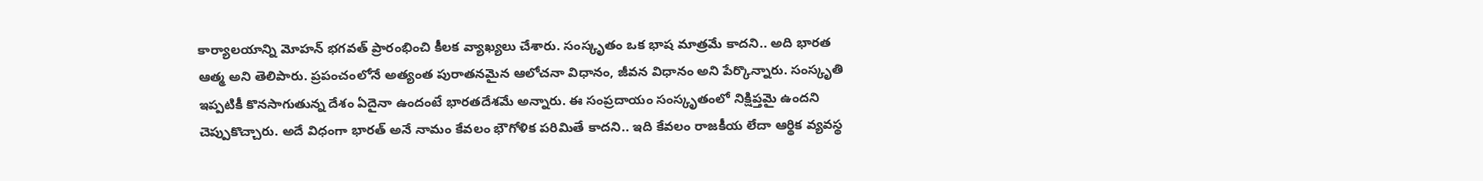కార్యాలయాన్ని మోహన్ భగవత్ ప్రారంభించి కీలక వ్యాఖ్యలు చేశారు. సంస్కృతం ఒక భాష మాత్రమే కాదని.. అది భారత ఆత్మ అని తెలిపారు. ప్రపంచంలోనే అత్యంత పురాతనమైన ఆలోచనా విధానం, జీవన విధానం అని పేర్కొన్నారు. సంస్కృతి ఇప్పటికీ కొనసాగుతున్న దేశం ఏదైనా ఉందంటే భారతదేశమే అన్నారు. ఈ సంప్రదాయం సంస్కృతంలో నిక్షిప్తమై ఉందని చెప్పుకొచ్చారు. అదే విధంగా భారత్ అనే నామం కేవలం భౌగోళిక పరిమితే కాదని.. ఇది కేవలం రాజకీయ లేదా ఆర్థిక వ్యవస్థ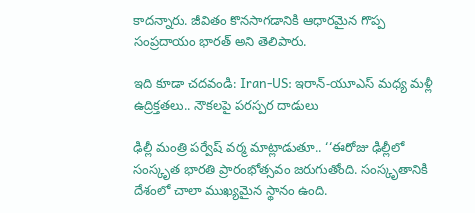కాదన్నారు. జీవితం కొనసాగడానికి ఆధారమైన గొప్ప సంప్రదాయం భారత్ అని తెలిపారు.

ఇది కూడా చదవండి: Iran-US: ఇరాన్-యూఎస్ మధ్య మళ్లీ ఉద్రిక్తతలు.. నౌకలపై పరస్పర దాడులు

ఢిల్లీ మంత్రి పర్వేష్ వర్మ మాట్లాడుతూ.. ‘‘ఈరోజు ఢిల్లీలో సంస్కృత భారతి ప్రారంభోత్సవం జరుగుతోంది. సంస్కృతానికి దేశంలో చాలా ముఖ్యమైన స్థానం ఉంది.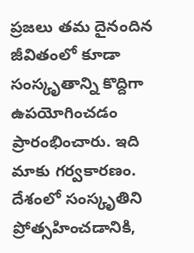ప్రజలు తమ దైనందిన జీవితంలో కూడా సంస్కృతాన్ని కొద్దిగా ఉపయోగించడం ప్రారంభించారు. ఇది మాకు గర్వకారణం. దేశంలో సంస్కృతిని ప్రోత్సహించడానికి,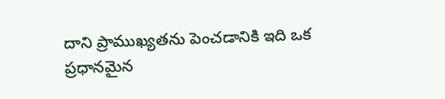దాని ప్రాముఖ్యతను పెంచడానికి ఇది ఒక ప్రధానమైన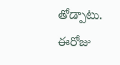తోడ్పాటు. ఈరోజు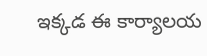ఇక్కడ ఈ కార్యాలయ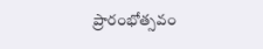ప్రారంభోత్సవం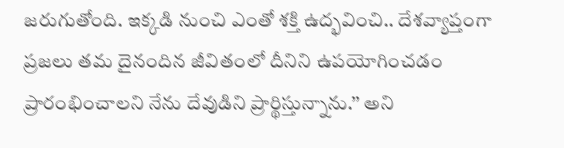జరుగుతోంది. ఇక్కడి నుంచి ఎంతో శక్తి ఉద్భవించి.. దేశవ్యాప్తంగా ప్రజలు తమ దైనందిన జీవితంలో దీనిని ఉపయోగించడం ప్రారంభించాలని నేను దేవుడిని ప్రార్థిస్తున్నాను.’’ అని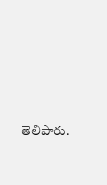తెలిపారు.